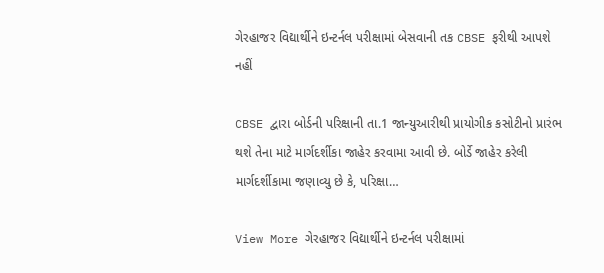ગેરહાજર વિદ્યાર્થીને ઇન્ટર્નલ પરીક્ષામાં બેસવાની તક CBSE ફરીથી આપશે નહીં

CBSE દ્વારા બોર્ડની પરિક્ષાની તા.1 જાન્યુઆરીથી પ્રાયોગીક કસોટીનો પ્રારંભ થશે તેના માટે માર્ગદર્શીકા જાહેર કરવામા આવી છે. બોર્ડે જાહેર કરેલી માર્ગદર્શીકામા જણાવ્યુ છે કે, પરિક્ષા…

View More ગેરહાજર વિદ્યાર્થીને ઇન્ટર્નલ પરીક્ષામાં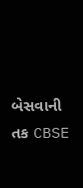બેસવાની તક CBSE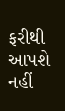ફરીથી આપશે નહીં